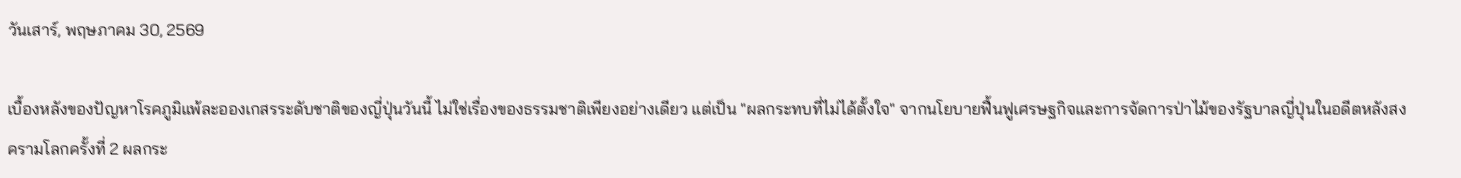วันเสาร์, พฤษภาคม 30, 2569

เบื้องหลังของปัญหาโรคภูมิแพ้ละอองเกสรระดับชาติของญี่ปุ่นวันนี้ ไม่ใช่เรื่องของธรรมชาติเพียงอย่างเดียว แต่เป็น "ผลกระทบที่ไม่ได้ตั้งใจ" จากนโยบายฟื้นฟูเศรษฐกิจและการจัดการป่าไม้ของรัฐบาลญี่ปุ่นในอดีตหลังสงครามโลกครั้งที่ 2 ผลกระ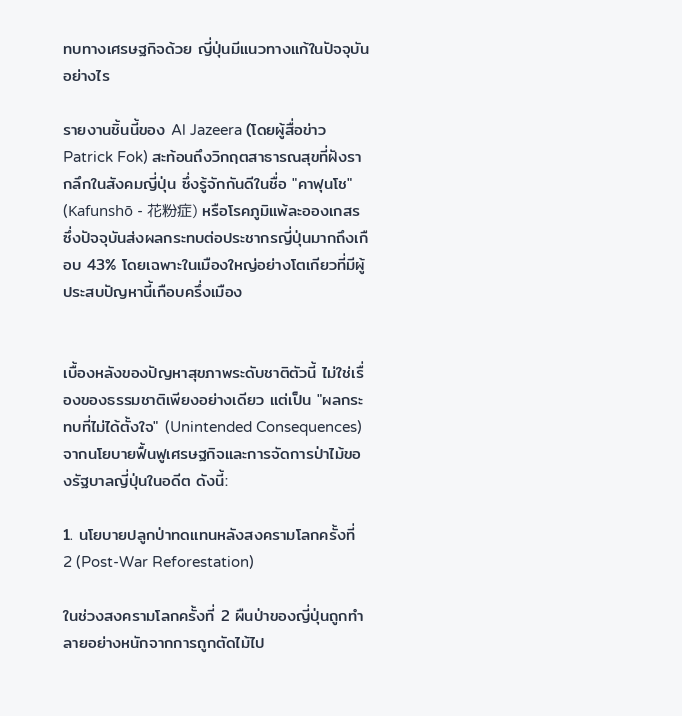ทบทางเศรษฐกิจด้วย ญี่ปุ่นมีแนวทางแก้ในปัจจุบันอย่างไร

รายงานชิ้นนี้ของ Al Jazeera (โดยผู้สื่อข่าว Patrick Fok) สะท้อนถึงวิกฤตสาธารณสุขที่ฝังรากลึกในสังคมญี่ปุ่น ซึ่งรู้จักกันดีในชื่อ "คาฟุนโช" (Kafunshō - 花粉症) หรือโรคภูมิแพ้ละอองเกสร ซึ่งปัจจุบันส่งผลกระทบต่อประชากรญี่ปุ่นมากถึงเกือบ 43% โดยเฉพาะในเมืองใหญ่อย่างโตเกียวที่มีผู้ประสบปัญหานี้เกือบครึ่งเมือง


เบื้องหลังของปัญหาสุขภาพระดับชาติตัวนี้ ไม่ใช่เรื่องของธรรมชาติเพียงอย่างเดียว แต่เป็น "ผลกระทบที่ไม่ได้ตั้งใจ" (Unintended Consequences) จากนโยบายฟื้นฟูเศรษฐกิจและการจัดการป่าไม้ของรัฐบาลญี่ปุ่นในอดีต ดังนี้:

1. นโยบายปลูกป่าทดแทนหลังสงครามโลกครั้งที่ 2 (Post-War Reforestation)

ในช่วงสงครามโลกครั้งที่ 2 ผืนป่าของญี่ปุ่นถูกทำลายอย่างหนักจากการถูกตัดไม้ไป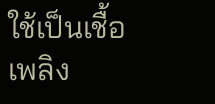ใช้เป็นเชื้อเพลิง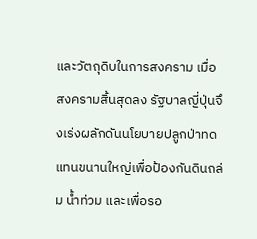และวัตถุดิบในการสงคราม เมื่อสงครามสิ้นสุดลง รัฐบาลญี่ปุ่นจึงเร่งผลักดันนโยบายปลูกป่าทดแทนขนานใหญ่เพื่อป้องกันดินถล่ม น้ำท่วม และเพื่อรอ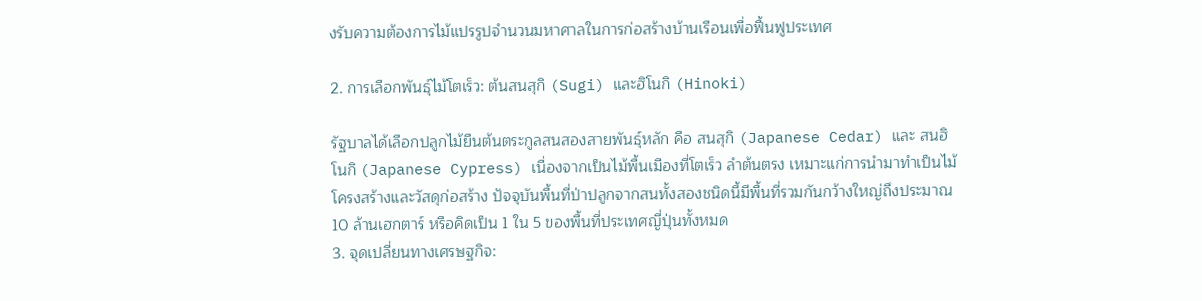งรับความต้องการไม้แปรรูปจำนวนมหาศาลในการก่อสร้างบ้านเรือนเพื่อฟื้นฟูประเทศ

2. การเลือกพันธุ์ไม้โตเร็ว: ต้นสนสุกิ (Sugi) และฮิโนกิ (Hinoki)

รัฐบาลได้เลือกปลูกไม้ยืนต้นตระกูลสนสองสายพันธุ์หลัก คือ สนสุกิ (Japanese Cedar) และ สนฮิโนกิ (Japanese Cypress) เนื่องจากเป็นไม้พื้นเมืองที่โตเร็ว ลำต้นตรง เหมาะแก่การนำมาทำเป็นไม้โครงสร้างและวัสดุก่อสร้าง ปัจจุบันพื้นที่ป่าปลูกจากสนทั้งสองชนิดนี้มีพื้นที่รวมกันกว้างใหญ่ถึงประมาณ 10 ล้านเฮกตาร์ หรือคิดเป็น 1 ใน 5 ของพื้นที่ประเทศญี่ปุ่นทั้งหมด
3. จุดเปลี่ยนทางเศรษฐกิจ: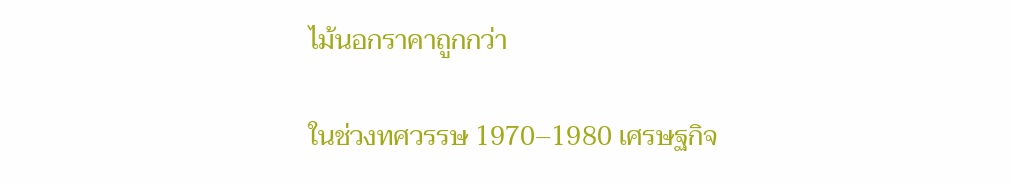ไม้นอกราคาถูกกว่า

ในช่วงทศวรรษ 1970–1980 เศรษฐกิจ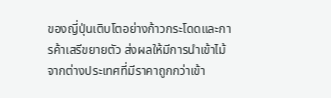ของญี่ปุ่นเติบโตอย่างก้าวกระโดดและการค้าเสรีขยายตัว ส่งผลให้มีการนำเข้าไม้จากต่างประเทศที่มีราคาถูกกว่าเข้า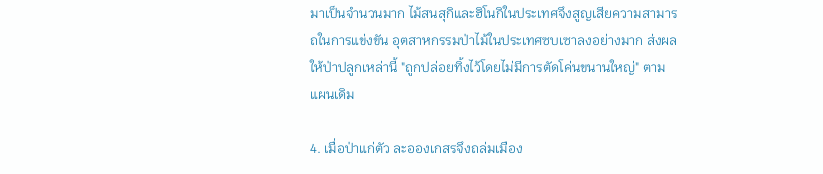มาเป็นจำนวนมาก ไม้สนสุกิและฮิโนกิในประเทศจึงสูญเสียความสามารถในการแข่งขัน อุตสาหกรรมป่าไม้ในประเทศซบเซาลงอย่างมาก ส่งผลให้ป่าปลูกเหล่านี้ "ถูกปล่อยทิ้งไว้โดยไม่มีการตัดโค่นขนานใหญ่" ตามแผนเดิม

4. เมื่อป่าแก่ตัว ละอองเกสรจึงถล่มเมือง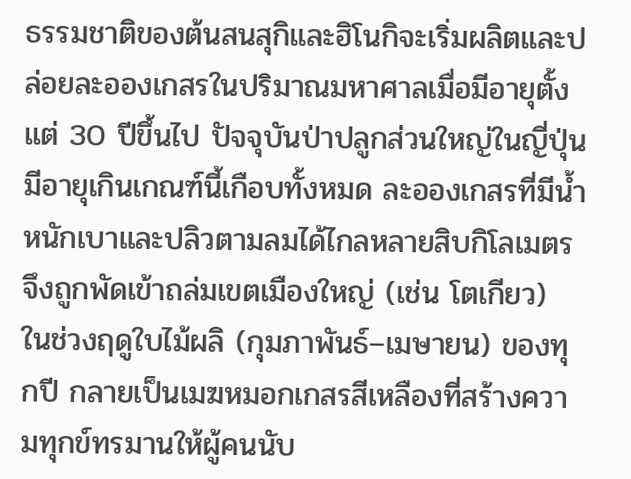ธรรมชาติของต้นสนสุกิและฮิโนกิจะเริ่มผลิตและปล่อยละอองเกสรในปริมาณมหาศาลเมื่อมีอายุตั้งแต่ 30 ปีขึ้นไป ปัจจุบันป่าปลูกส่วนใหญ่ในญี่ปุ่นมีอายุเกินเกณฑ์นี้เกือบทั้งหมด ละอองเกสรที่มีน้ำหนักเบาและปลิวตามลมได้ไกลหลายสิบกิโลเมตรจึงถูกพัดเข้าถล่มเขตเมืองใหญ่ (เช่น โตเกียว) ในช่วงฤดูใบไม้ผลิ (กุมภาพันธ์–เมษายน) ของทุกปี กลายเป็นเมฆหมอกเกสรสีเหลืองที่สร้างความทุกข์ทรมานให้ผู้คนนับ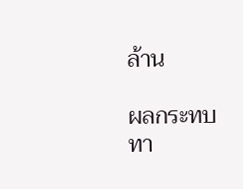ล้าน

ผลกระทบทา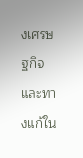งเศรษฐกิจและทางแก้ใน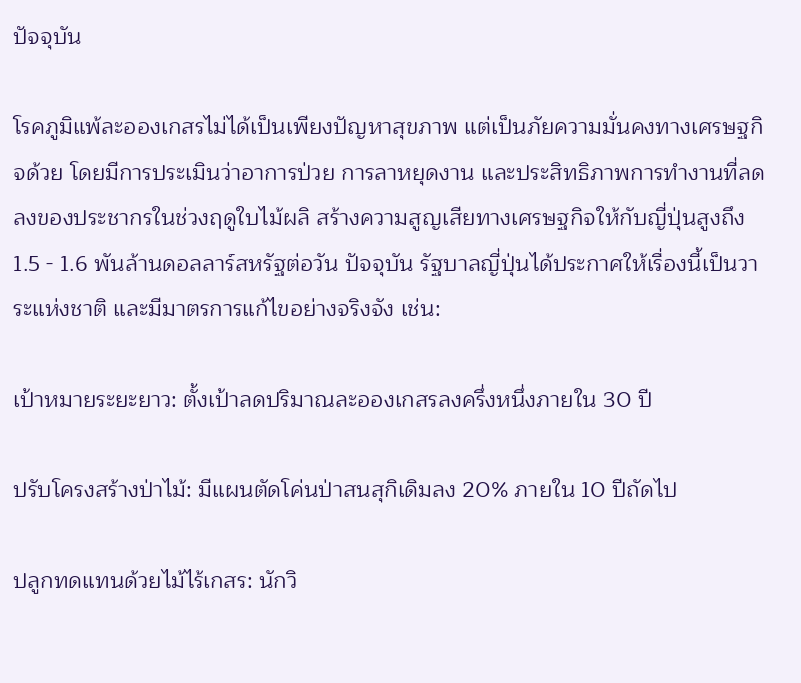ปัจจุบัน

โรคภูมิแพ้ละอองเกสรไม่ได้เป็นเพียงปัญหาสุขภาพ แต่เป็นภัยความมั่นคงทางเศรษฐกิจด้วย โดยมีการประเมินว่าอาการป่วย การลาหยุดงาน และประสิทธิภาพการทำงานที่ลดลงของประชากรในช่วงฤดูใบไม้ผลิ สร้างความสูญเสียทางเศรษฐกิจให้กับญี่ปุ่นสูงถึง 1.5 - 1.6 พันล้านดอลลาร์สหรัฐต่อวัน ปัจจุบัน รัฐบาลญี่ปุ่นได้ประกาศให้เรื่องนี้เป็นวาระแห่งชาติ และมีมาตรการแก้ไขอย่างจริงจัง เช่น:

เป้าหมายระยะยาว: ตั้งเป้าลดปริมาณละอองเกสรลงครึ่งหนึ่งภายใน 30 ปี

ปรับโครงสร้างป่าไม้: มีแผนตัดโค่นป่าสนสุกิเดิมลง 20% ภายใน 10 ปีถัดไป

ปลูกทดแทนด้วยไม้ไร้เกสร: นักวิ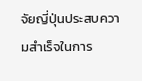จัยญี่ปุ่นประสบความสำเร็จในการ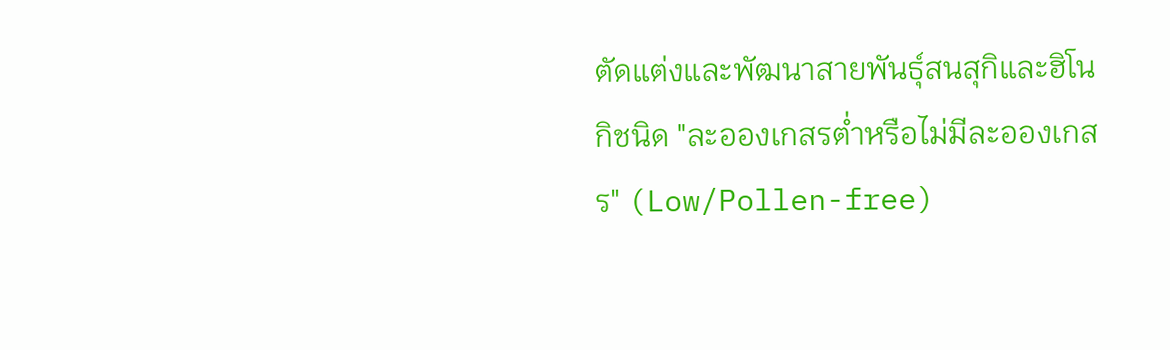ตัดแต่งและพัฒนาสายพันธุ์สนสุกิและฮิโนกิชนิด "ละอองเกสรต่ำหรือไม่มีละอองเกสร" (Low/Pollen-free)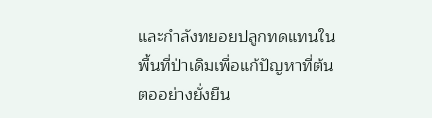และกำลังทยอยปลูกทดแทนในพื้นที่ป่าเดิมเพื่อแก้ปัญหาที่ต้นตออย่างยั่งยืน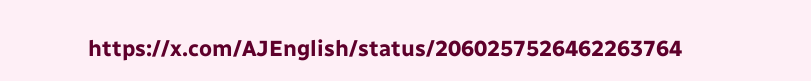https://x.com/AJEnglish/status/2060257526462263764